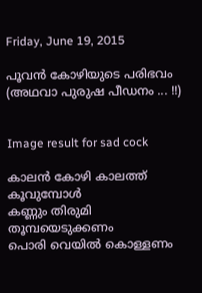Friday, June 19, 2015

പൂവന്‍ കോഴിയുടെ പരിഭവം (അഥവാ പുരുഷ പീഡനം ... !!)


Image result for sad cock

കാലന്‍ കോഴി കാലത്ത് കൂവുമ്പോള്‍
കണ്ണും തിരുമി തൂമ്പയെടുക്കണം
പൊരി വെയില്‍ കൊള്ളണം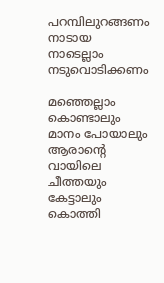പറമ്പിലുറങ്ങണം
നാടായ നാടെല്ലാം നടുവൊടിക്കണം

മഞ്ഞെല്ലാം കൊണ്ടാലും മാനം പോയാലും
ആരാന്‍റെ വായിലെ ചീത്തയും കേട്ടാലും
കൊത്തി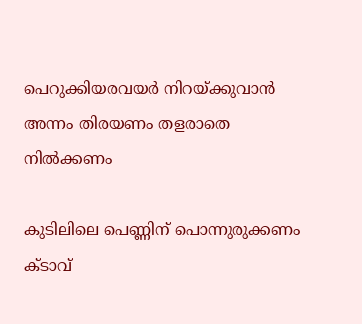പെറുക്കിയരവയര്‍ നിറയ്ക്കുവാന്‍
അന്നം തിരയണം തളരാതെ നില്‍ക്കണം

കുടിലിലെ പെണ്ണിന് പൊന്നുരുക്കണം
ക്ടാവ്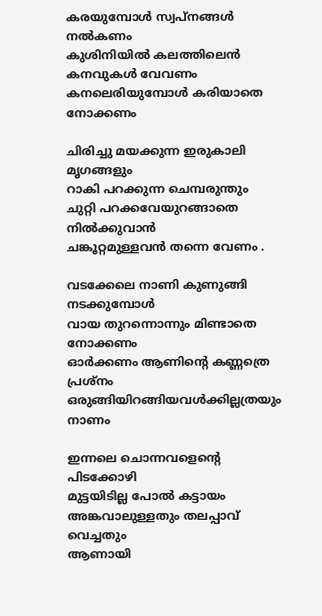കരയുമ്പോള്‍ സ്വപ്‌നങ്ങള്‍ നല്‍കണം
കുശിനിയില്‍ കലത്തിലെന്‍ കനവുകള്‍ വേവണം
കനലെരിയുമ്പോള്‍ കരിയാതെ നോക്കണം

ചിരിച്ചു മയക്കുന്ന ഇരുകാലി മൃഗങ്ങളും
റാകി പറക്കുന്ന ചെമ്പരുന്തും
ചുറ്റി പറക്കവേയുറങ്ങാതെ നില്‍ക്കുവാന്‍
ചങ്കൂറ്റമുള്ളവന്‍ തന്നെ വേണം .

വടക്കേലെ നാണി കുണുങ്ങി നടക്കുമ്പോള്‍
വായ തുറന്നൊന്നും മിണ്ടാതെ നോക്കണം
ഓര്‍ക്കണം ആണിന്റെ കണ്ണത്രെ പ്രശ്നം
ഒരുങ്ങിയിറങ്ങിയവള്‍ക്കില്ലത്രയും  നാണം

ഇന്നലെ ചൊന്നവളെന്‍റെ പിടക്കോഴി
മുട്ടയിടില്ല പോല്‍ കട്ടായം
അങ്കവാലുള്ളതും തലപ്പാവ് വെച്ചതും
ആണായി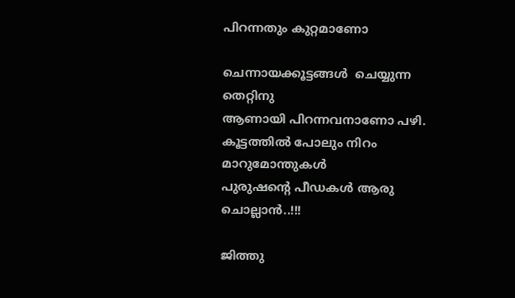പിറന്നതും കുറ്റമാണോ

ചെന്നായക്കൂട്ടങ്ങള്‍  ചെയ്യുന്ന തെറ്റിനു
ആണായി പിറന്നവനാണോ പഴി.
കൂട്ടത്തില്‍ പോലും നിറം മാറുമോന്തുകള്‍
പുരുഷന്‍റെ പീഡകള്‍ ആരു ചൊല്ലാന്‍..!!!

ജിത്തു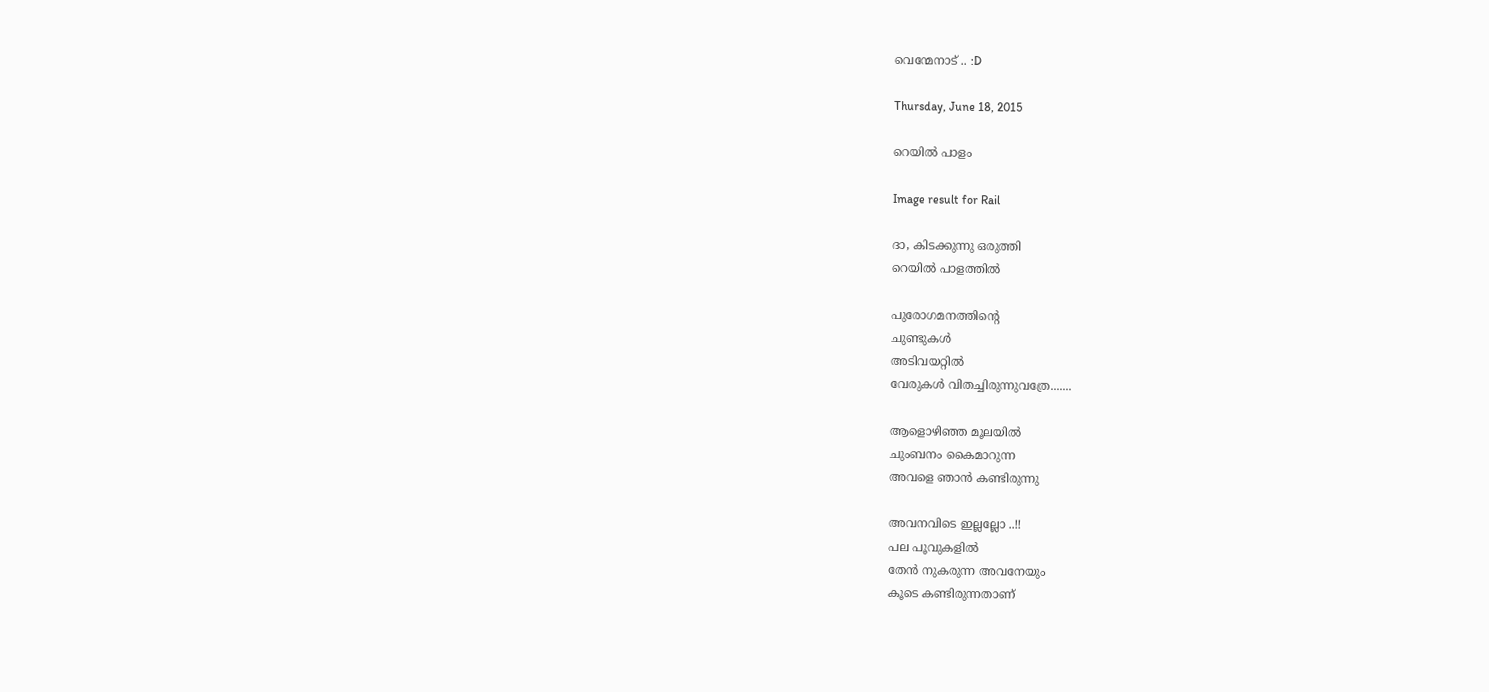വെന്മേനാട് .. :D

Thursday, June 18, 2015

റെയില്‍ പാളം

Image result for Rail

ദാ, കിടക്കുന്നു ഒരുത്തി
റെയില്‍ പാളത്തില്‍

പുരോഗമനത്തിന്റെ
ചുണ്ടുകള്‍
അടിവയറ്റില്‍
വേരുകള്‍ വിതച്ചിരുന്നുവത്രേ.......

ആളൊഴിഞ്ഞ മൂലയില്‍
ചുംബനം കൈമാറുന്ന
അവളെ ഞാന്‍ കണ്ടിരുന്നു

അവനവിടെ ഇല്ലല്ലോ ..!!
പല പൂവുകളില്‍
തേന്‍ നുകരുന്ന അവനേയും
കൂടെ കണ്ടിരുന്നതാണ്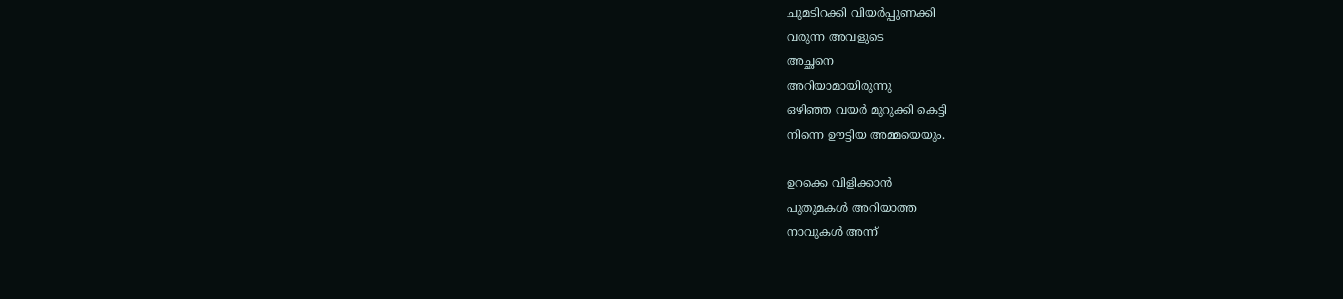ചുമടിറക്കി വിയര്‍പ്പുണക്കി
വരുന്ന അവളുടെ
അച്ഛനെ
അറിയാമായിരുന്നു
ഒഴിഞ്ഞ വയര്‍ മുറുക്കി കെട്ടി
നിന്നെ ഊട്ടിയ അമ്മയെയും.

ഉറക്കെ വിളിക്കാന്‍
പുതുമകള്‍ അറിയാത്ത
നാവുകള്‍ അന്ന്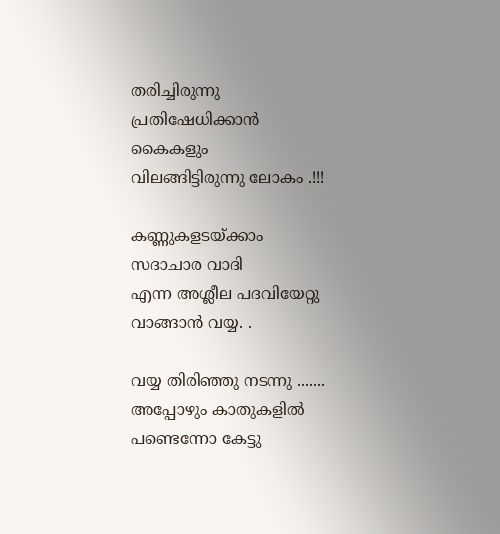തരിച്ചിരുന്നു
പ്രതിഷേധിക്കാന്‍ കൈകളും
വിലങ്ങിട്ടിരുന്നു ലോകം .!!!

കണ്ണുകളടയ്ക്കാം
സദാചാര വാദി
എന്ന അശ്ലീല പദവിയേറ്റു
വാങ്ങാന്‍ വയ്യ. .

വയ്യ തിരിഞ്ഞു നടന്നു .......
അപ്പോഴും കാതുകളില്‍
പണ്ടെന്നോ കേട്ടു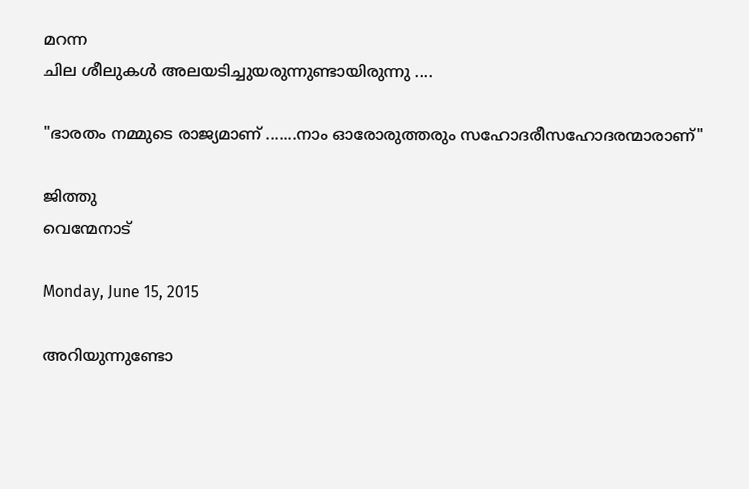മറന്ന
ചില ശീലുകള്‍ അലയടിച്ചുയരുന്നുണ്ടായിരുന്നു ....

"ഭാരതം നമ്മുടെ രാജ്യമാണ് .......നാം ഓരോരുത്തരും സഹോദരീസഹോദരന്മാരാണ്"

ജിത്തു
വെന്മേനാട്

Monday, June 15, 2015

അറിയുന്നുണ്ടോ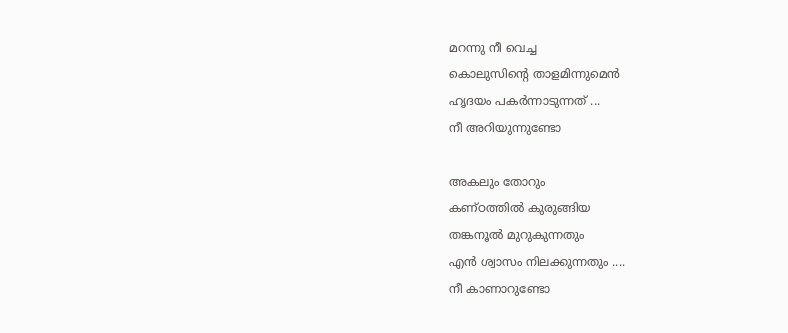മറന്നു നീ വെച്ച
കൊലുസിന്റെ താളമിന്നുമെന്‍
ഹൃദയം പകര്‍ന്നാടുന്നത് ...
നീ അറിയുന്നുണ്ടോ

അകലും തോറും
കണ്ഠത്തില്‍ കുരുങ്ങിയ
തങ്കനൂല്‍ മുറുകുന്നതും
എന്‍ ശ്വാസം നിലക്കുന്നതും ....
നീ കാണാറുണ്ടോ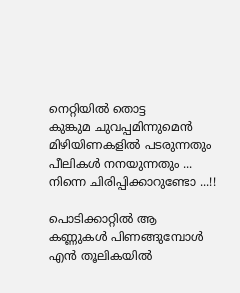നെറ്റിയില്‍ തൊട്ട
കുങ്കുമ ചുവപ്പമിന്നുമെന്‍
മിഴിയിണകളില്‍ പടരുന്നതും
പീലികള്‍ നനയുന്നതും ...
നിന്നെ ചിരിപ്പിക്കാറുണ്ടോ ...!!

പൊടിക്കാറ്റില്‍ ആ
കണ്ണുകള്‍ പിണങ്ങുമ്പോള്‍
എന്‍ തൂലികയില്‍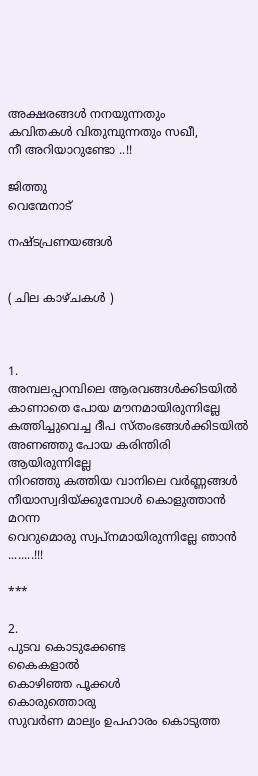അക്ഷരങ്ങള്‍ നനയുന്നതും
കവിതകള്‍ വിതുമ്പുന്നതും സഖീ,
നീ അറിയാറുണ്ടോ ..!!

ജിത്തു
വെന്മേനാട്

നഷ്ടപ്രണയങ്ങള്‍


( ചില കാഴ്ചകള്‍ )



1.
അമ്പലപ്പറമ്പിലെ ആരവങ്ങള്‍ക്കിടയില്‍
കാണാതെ പോയ മൗനമായിരുന്നില്ലേ
കത്തിച്ചുവെച്ച ദീപ സ്തംഭങ്ങള്‍ക്കിടയില്‍
അണഞ്ഞു പോയ കരിന്തിരി ആയിരുന്നില്ലേ
നിറഞ്ഞു കത്തിയ വാനിലെ വര്‍ണ്ണങ്ങള്‍
നീയാസ്വദിയ്ക്കുമ്പോള്‍ കൊളുത്താന്‍ മറന്ന
വെറുമൊരു സ്വപ്നമായിരുന്നില്ലേ ഞാന്‍ ........!!!

***

2.
പുടവ കൊടുക്കേണ്ട
കൈകളാല്‍
കൊഴിഞ്ഞ പൂക്കള്‍
കൊരുത്തൊരു
സുവര്‍ണ മാല്യം ഉപഹാരം കൊടുത്ത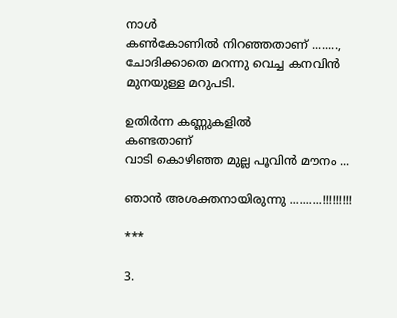നാള്‍
കണ്‍കോണില്‍ നിറഞ്ഞതാണ് ........,
ചോദിക്കാതെ മറന്നു വെച്ച കനവിന്‍
മുനയുള്ള മറുപടി.

ഉതിര്‍ന്ന കണ്ണുകളില്‍
കണ്ടതാണ്
വാടി കൊഴിഞ്ഞ മുല്ല പൂവിന്‍ മൗനം ...

ഞാന്‍ അശക്തനായിരുന്നു ..........!!!!!!!!!

***

3.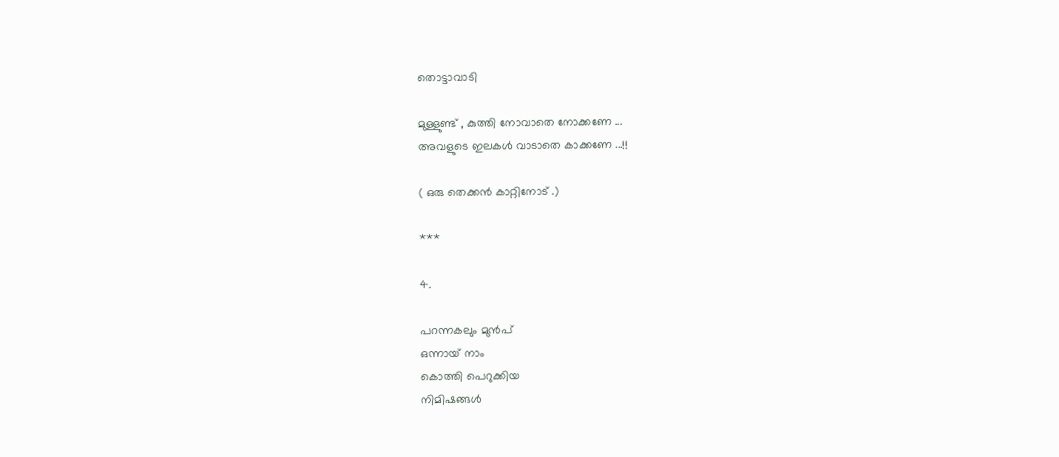തൊട്ടാവാടി

മുള്ളുണ്ട് , കുത്തി നോവാതെ നോക്കണേ ...
അവളുടെ ഇലകള്‍ വാടാതെ കാക്കണേ ...!!

( ഒരു തെക്കന്‍ കാറ്റിനോട് .)

***

4.

പറന്നകലും മുന്‍പ്
ഒന്നായ്‌ നാം
കൊത്തി പെറുക്കിയ
നിമിഷങ്ങള്‍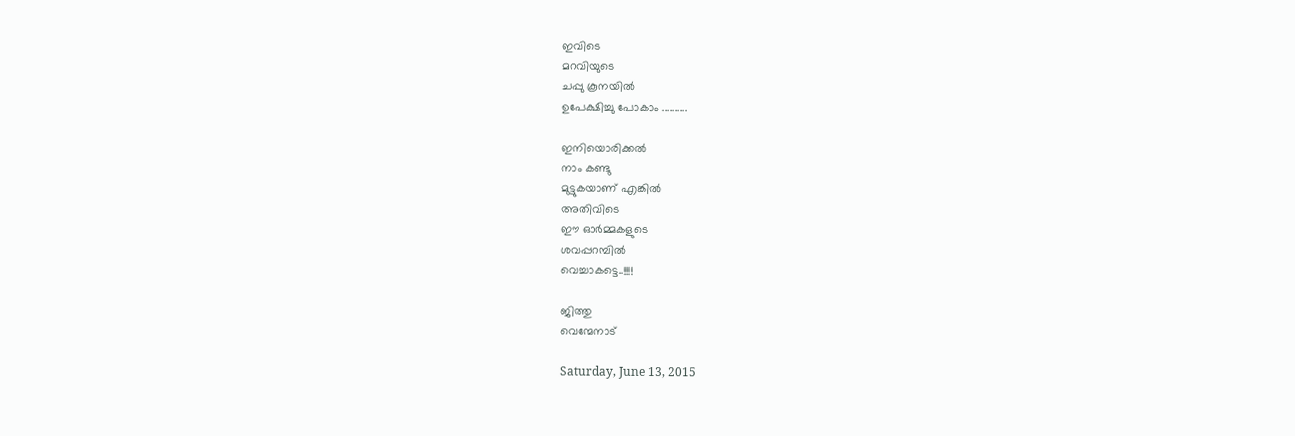ഇവിടെ
മറവിയുടെ
ചപ്പു കൂനയില്‍
ഉപേക്ഷിച്ചു പോകാം ..........

ഇനിയൊരിക്കല്‍
നാം കണ്ടു
മുട്ടുകയാണ് എങ്കില്‍
അതിവിടെ
ഈ ഓര്‍മ്മകളുടെ
ശവപ്പറമ്പില്‍
വെച്ചാകട്ടെ..!!!!

ജിത്തു
വെന്മേനാട്

Saturday, June 13, 2015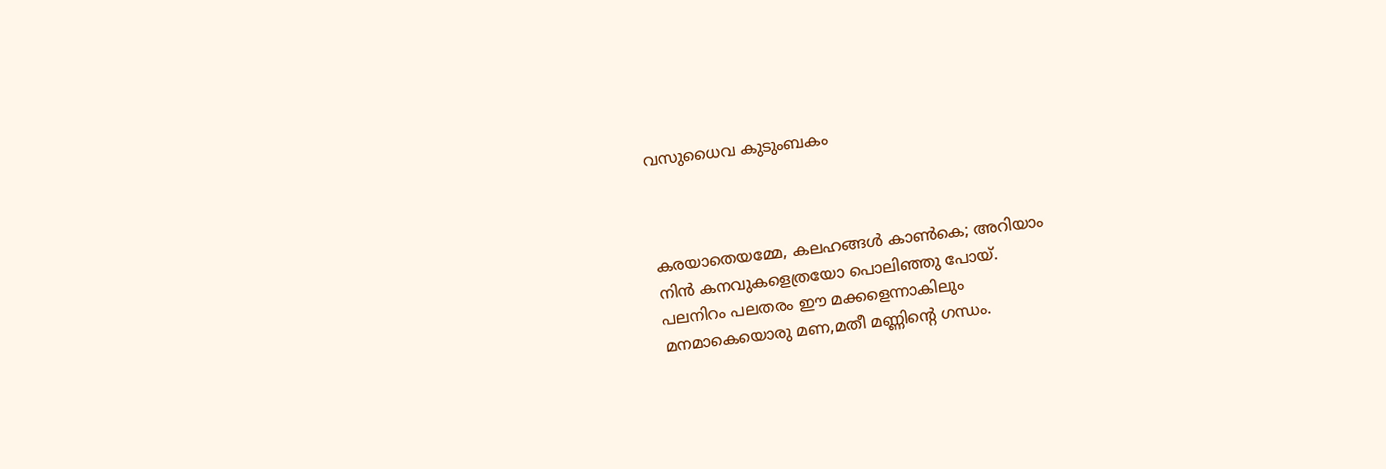വസുധൈവ കുടുംബകം



കരയാതെയമ്മേ, കലഹങ്ങൾ കാൺകെ; അറിയാം
നിൻ കനവുകളെത്രയോ പൊലിഞ്ഞു പോയ്.
പലനിറം പലതരം ഈ മക്കളെന്നാകിലും
മനമാകെയൊരു മണ,മതീ മണ്ണിന്റെ ഗന്ധം.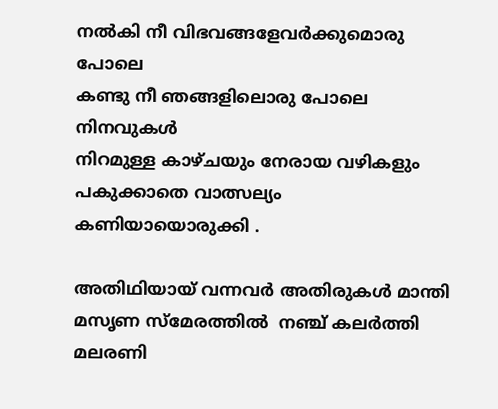നൽകി നീ വിഭവങ്ങളേവർക്കുമൊരു പോലെ
കണ്ടു നീ ഞങ്ങളിലൊരു പോലെ നിനവുകൾ
നിറമുള്ള കാഴ്ചയും നേരായ വഴികളും ‍
പകുക്കാതെ വാത്സല്യം കണിയായൊരുക്കി .

അതിഥിയായ്‌ വന്നവര്‍ അതിരുകള്‍ മാന്തി
മസൃണ സ്മേരത്തില്‍  നഞ്ച് കലര്‍ത്തി
മലരണി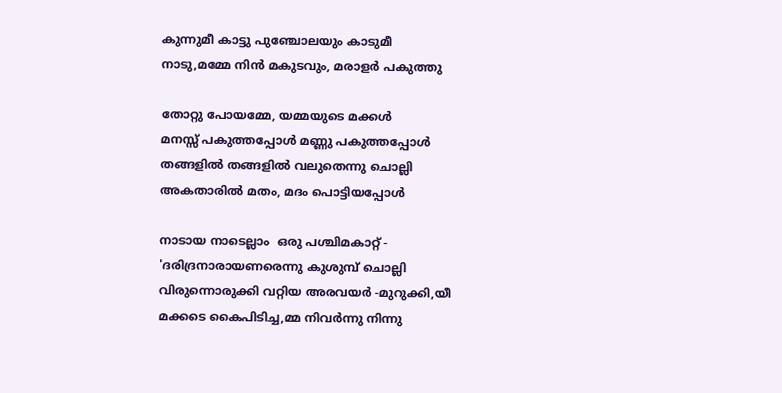കുന്നുമീ കാട്ടു പുഞ്ചോലയും കാടുമീ
നാടു,മമ്മേ നിന്‍ മകുടവും, മരാളര്‍ പകുത്തു

തോറ്റു പോയമ്മേ, യമ്മയുടെ മക്കള്‍
മനസ്സ് പകുത്തപ്പോള്‍ മണ്ണു പകുത്തപ്പോള്‍
തങ്ങളില്‍ തങ്ങളില്‍ വലുതെന്നു ചൊല്ലി
അകതാരില്‍ മതം, മദം പൊട്ടിയപ്പോള്‍

നാടായ നാടെല്ലാം  ഒരു പശ്ചിമകാറ്റ് -
'ദരിദ്രനാരായണരെന്നു കുശുമ്പ് ചൊല്ലി
വിരുന്നൊരുക്കി വറ്റിയ അരവയര്‍ -മുറുക്കി,യീ
മക്കടെ കൈപിടിച്ച,മ്മ നിവര്‍ന്നു നിന്നു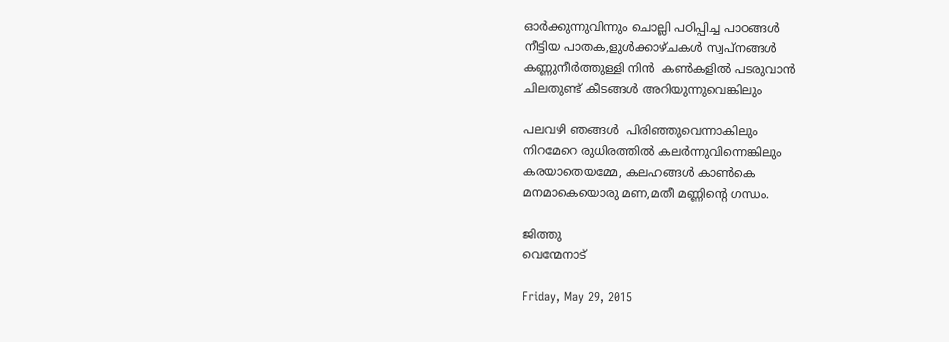ഓര്‍ക്കുന്നുവിന്നും ചൊല്ലി പഠിപ്പിച്ച പാഠങ്ങള്‍
നീട്ടിയ പാതക,ളുള്‍ക്കാഴ്ചകള്‍ സ്വപ്നങ്ങള്‍
കണ്ണുനീര്‍ത്തുള്ളി നിന്‍  കണ്‍കളില്‍ പടരുവാന്‍
ചിലതുണ്ട് കീടങ്ങള്‍ അറിയുന്നുവെങ്കിലും

പലവഴി ഞങ്ങള്‍  പിരിഞ്ഞുവെന്നാകിലും
നിറമേറെ രുധിരത്തില്‍ കലര്‍ന്നുവിന്നെങ്കിലും
കരയാതെയമ്മേ, കലഹങ്ങൾ കാൺകെ
മനമാകെയൊരു മണ,മതീ മണ്ണിന്റെ ഗന്ധം.

ജിത്തു
വെന്മേനാട്

Friday, May 29, 2015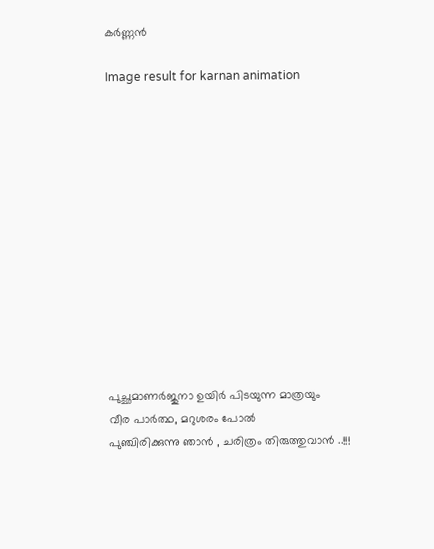കര്‍ണ്ണന്‍

Image result for karnan animation













പുച്ഛമാണര്‍ജുനാ ഉയിര്‍ പിടയുന്ന മാത്രയും
വീര പാര്‍ത്ഥ, മറുശരം പോല്‍
പുഞ്ചിരിക്കുന്നു ഞാന്‍ , ചരിത്രം തിരുത്തുവാന്‍ ..!!!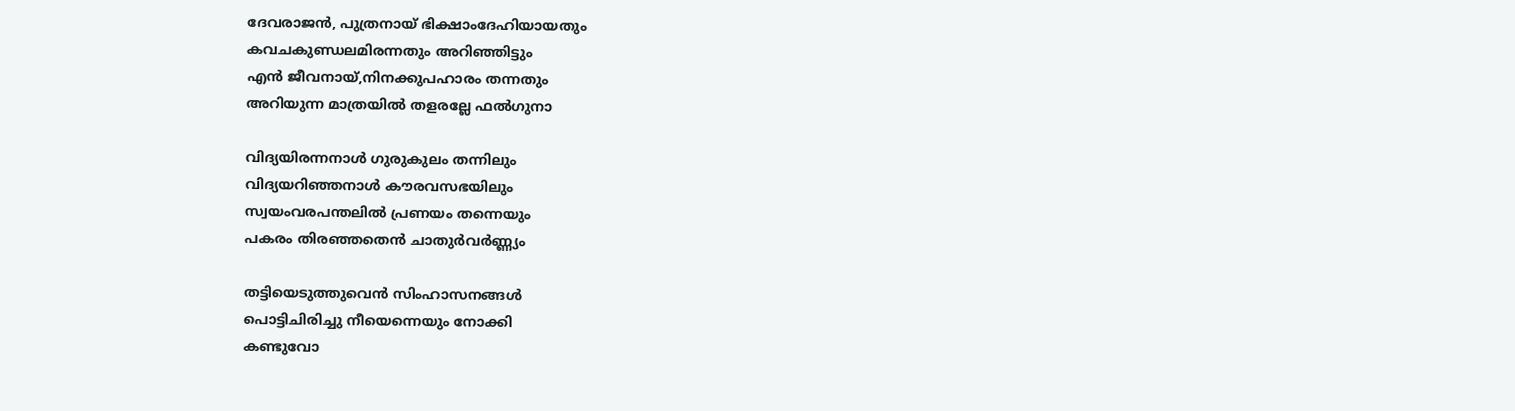ദേവരാജന്‍, പുത്രനായ്‌ ഭിക്ഷാംദേഹിയായതും
കവചകുണ്ഡലമിരന്നതും അറിഞ്ഞിട്ടും
എന്‍ ജീവനായ്‌,നിനക്കുപഹാരം തന്നതും
അറിയുന്ന മാത്രയില്‍ തളരല്ലേ ഫല്‍ഗുനാ

വിദ്യയിരന്നനാള്‍ ഗുരുകുലം തന്നിലും
വിദ്യയറിഞ്ഞനാള്‍ കൗരവസഭയിലും
സ്വയംവരപന്തലില്‍ പ്രണയം തന്നെയും
പകരം തിരഞ്ഞതെന്‍ ചാതുര്‍വര്‍ണ്ണ്യം

തട്ടിയെടുത്തുവെന്‍ സിംഹാസനങ്ങള്‍
പൊട്ടിചിരിച്ചു നീയെന്നെയും നോക്കി
കണ്ടുവോ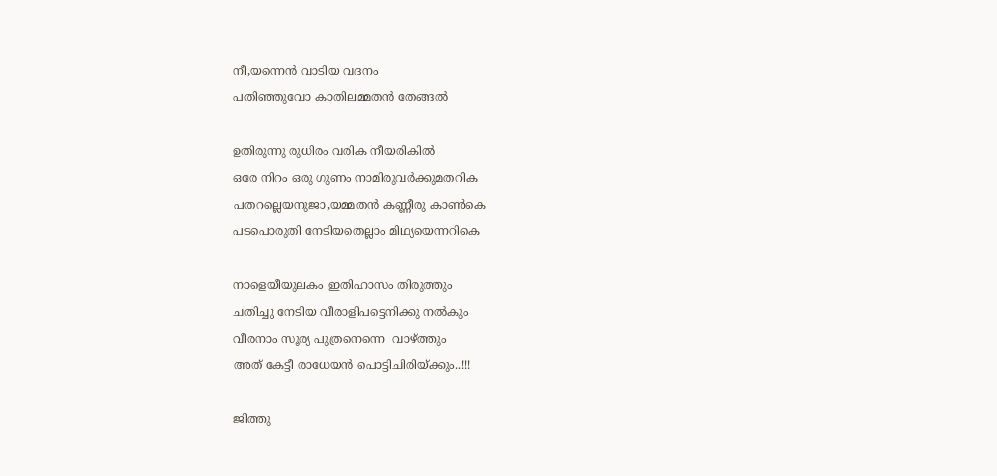നീ,യന്നെന്‍ വാടിയ വദനം
പതിഞ്ഞുവോ കാതിലമ്മതന്‍ തേങ്ങല്‍

ഉതിരുന്നു രുധിരം വരിക നീയരികില്‍
ഒരേ നിറം ഒരു ഗുണം നാമിരുവര്‍ക്കുമതറിക
പതറല്ലെയനുജാ,യമ്മതന്‍ കണ്ണീരു കാണ്‍കെ
പടപൊരുതി നേടിയതെല്ലാം മിഥ്യയെന്നറികെ

നാളെയീയുലകം ഇതിഹാസം തിരുത്തും
ചതിച്ചു നേടിയ വീരാളിപട്ടെനിക്കു നല്‍കും
വീരനാം സൂര്യ പുത്രനെന്നെ  വാഴ്ത്തും
അത് കേട്ടീ രാധേയന്‍ പൊട്ടിചിരിയ്ക്കും..!!!

ജിത്തു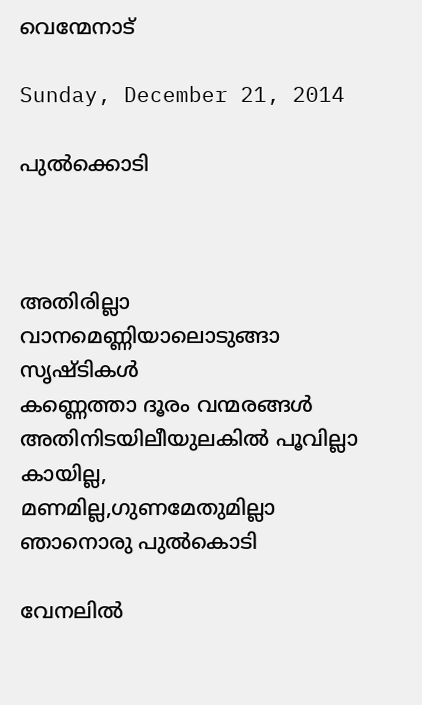വെന്മേനാട്

Sunday, December 21, 2014

പുല്‍ക്കൊടി



അതിരില്ലാ വാനമെണ്ണിയാലൊടുങ്ങാ സൃഷ്ടികള്‍
കണ്ണെത്താ ദൂരം വന്മരങ്ങള്‍
അതിനിടയിലീയുലകില്‍ പൂവില്ലാ കായില്ല,
മണമില്ല,ഗുണമേതുമില്ലാ ഞാനൊരു പുല്‍കൊടി

വേനലില്‍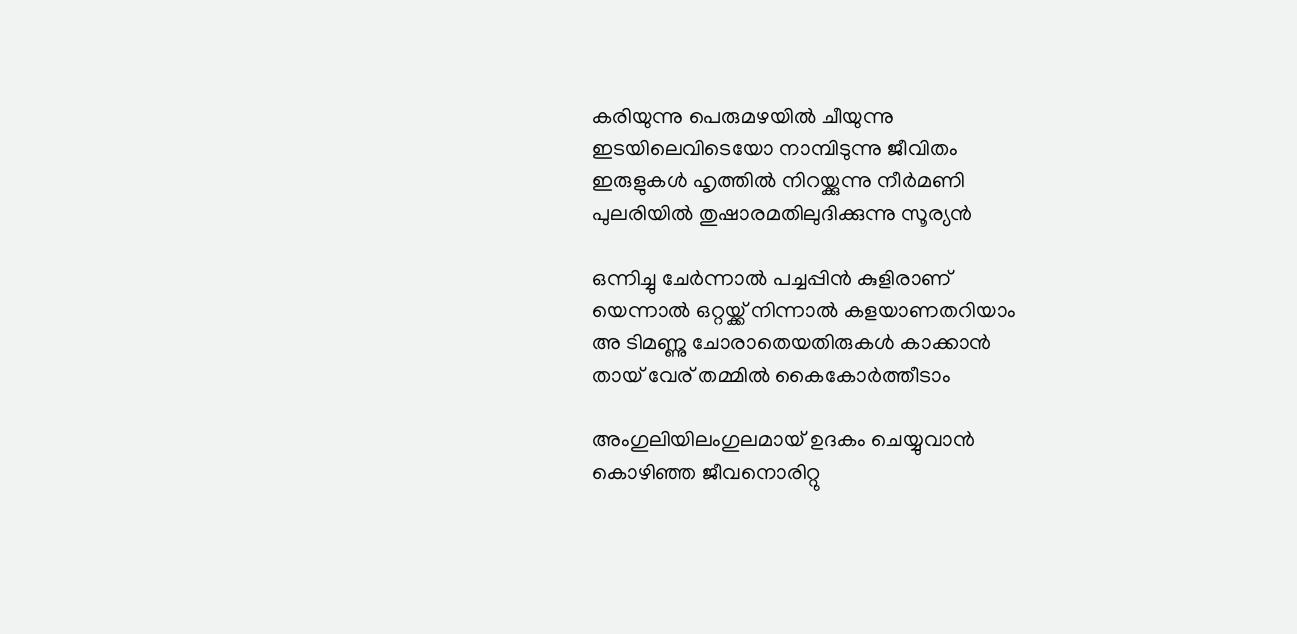കരിയുന്നു പെരുമഴയില്‍ ചീയുന്നു
ഇടയിലെവിടെയോ നാമ്പിടുന്നു ജീവിതം
ഇരുളുകള്‍ ഹൃത്തില്‍ നിറയ്ക്കുന്നു നീര്‍മണി
പുലരിയില്‍ തുഷാരമതിലുദിക്കുന്നു സൂര്യന്‍

ഒന്നിച്ചു ചേര്‍ന്നാല്‍ പച്ചപ്പിന്‍ കുളിരാണ്
യെന്നാല്‍ ഒറ്റയ്ക്ക് നിന്നാല്‍ കളയാണതറിയാം
അ ടിമണ്ണു ചോരാതെയതിരുകള്‍ കാക്കാന്‍
തായ്‌ വേര് തമ്മില്‍ കൈകോര്‍ത്തീടാം

അംഗുലിയിലംഗുലമായ്‌ ഉദകം ചെയ്യുവാന്‍
കൊഴിഞ്ഞ ജീവനൊരിറ്റു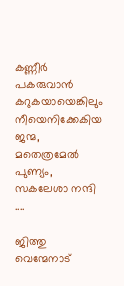കണ്ണീര്‍ പകരുവാന്‍
കറുകയായെങ്കിലും നീയെനിക്കേകിയ ജന്മ,
മതെത്രമേല്‍ പുണ്യം, സകലേശാ നന്ദി ....

ജിത്തു
വെന്മേനാട്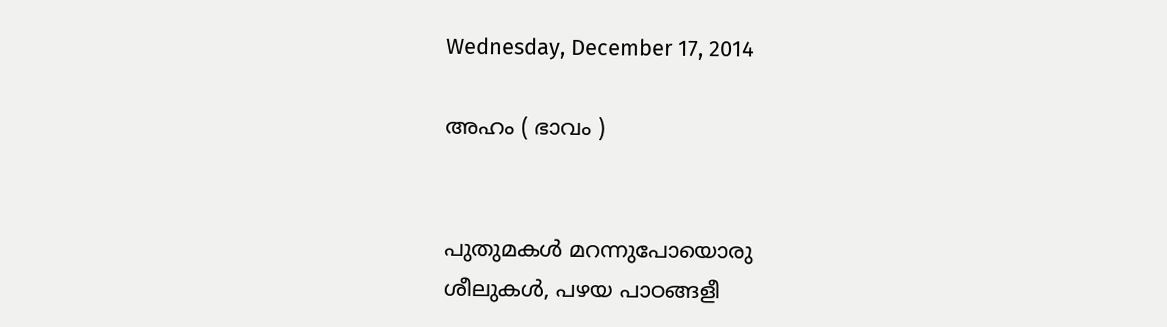Wednesday, December 17, 2014

അഹം ( ഭാവം )


പുതുമകള്‍ മറന്നുപോയൊരു
ശീലുകള്‍, പഴയ പാഠങ്ങളീ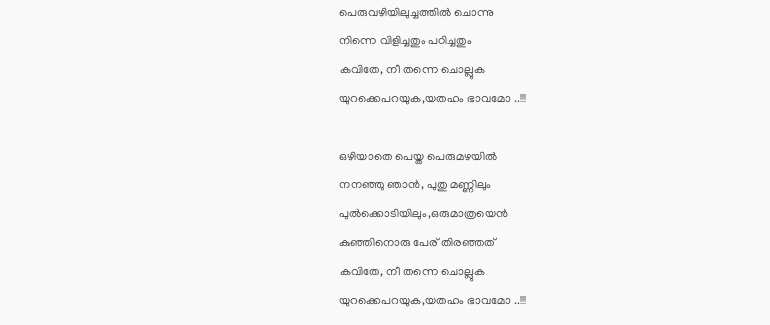പെരുവഴിയിലുച്ചത്തില്‍ ചൊന്നു
നിന്നെ വിളിച്ചതും പഠിച്ചതും
കവിതേ, നീ തന്നെ ചൊല്ലുക
യുറക്കെപറയുക,യതഹം ഭാവമോ ..!!!

ഒഴിയാതെ പെയ്ത പെരുമഴയില്‍
നനഞ്ഞു ഞാന്‍, പുതു മണ്ണിലും
പുല്‍ക്കൊടിയിലും,ഒരുമാത്രയെന്‍
കുഞ്ഞിനൊരു പേര് തിരഞ്ഞത്
കവിതേ, നീ തന്നെ ചൊല്ലുക
യുറക്കെപറയുക,യതഹം ഭാവമോ ..!!!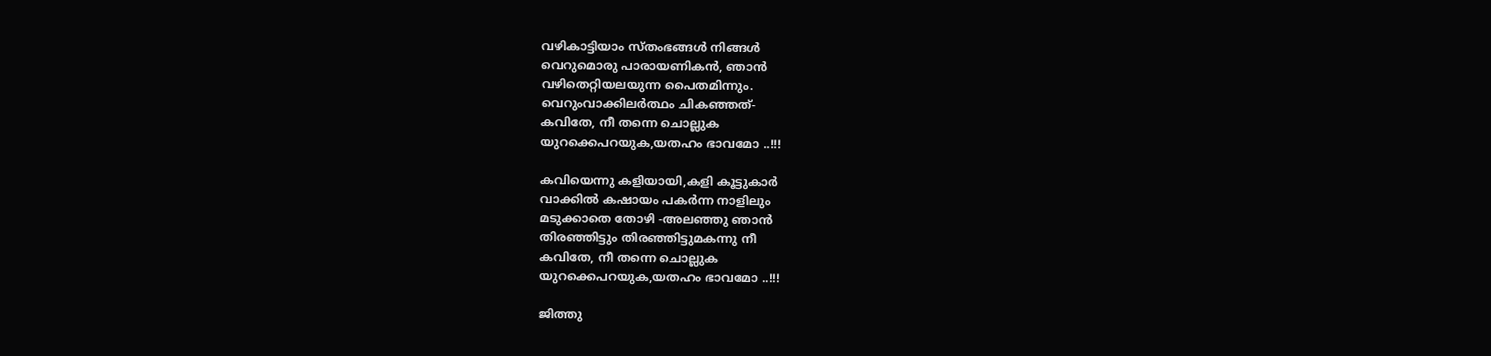വഴികാട്ടിയാം സ്തംഭങ്ങള്‍ നിങ്ങള്‍
വെറുമൊരു പാരായണികന്‍, ഞാന്‍
വഴിതെറ്റിയലയുന്ന പൈതമിന്നും.
വെറുംവാക്കിലര്‍ത്ഥം ചികഞ്ഞത്-
കവിതേ, നീ തന്നെ ചൊല്ലുക
യുറക്കെപറയുക,യതഹം ഭാവമോ ..!!!

കവിയെന്നു കളിയായി,കളി കൂട്ടുകാര്‍
വാക്കില്‍ കഷായം പകര്‍ന്ന നാളിലും
മടുക്കാതെ തോഴി -അലഞ്ഞു ഞാന്‍
തിരഞ്ഞിട്ടും തിരഞ്ഞിട്ടുമകന്നു നീ
കവിതേ, നീ തന്നെ ചൊല്ലുക
യുറക്കെപറയുക,യതഹം ഭാവമോ ..!!!

ജിത്തു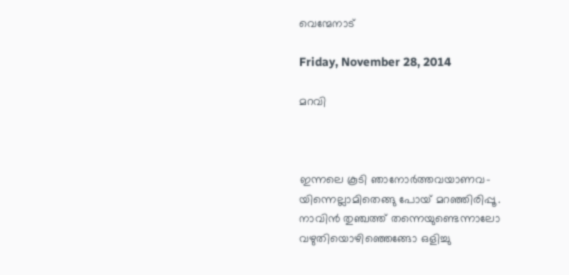വെന്മേനാട്

Friday, November 28, 2014

മറവി



ഇന്നലെ കൂടി ഞാനോർത്തവയാണവ-
യിന്നെല്ലാമിതെങ്ങു പോയ് മറഞ്ഞിരിപ്പൂ.
നാവിന്‍ തുഞ്ചത്ത് തന്നെയുണ്ടെന്നാലോ
വഴുതിയൊഴിഞ്ഞെങ്ങോ ഒളിച്ചു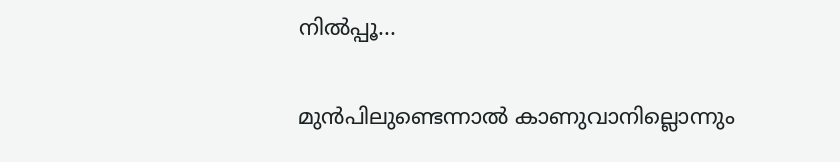നിൽപ്പൂ...

മുന്‍പിലുണ്ടെന്നാൽ കാണുവാനില്ലൊന്നും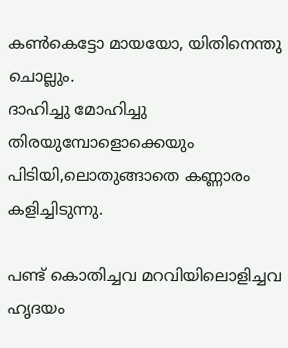കൺകെട്ടോ മായയോ, യിതിനെന്തു ചൊല്ലും.
ദാഹിച്ചു മോഹിച്ചു തിരയുമ്പോളൊക്കെയും
പിടിയി,ലൊതുങ്ങാതെ കണ്ണാരം കളിച്ചിടുന്നു.

പണ്ട് കൊതിച്ചവ മറവിയിലൊളിച്ചവ
ഹൃദയം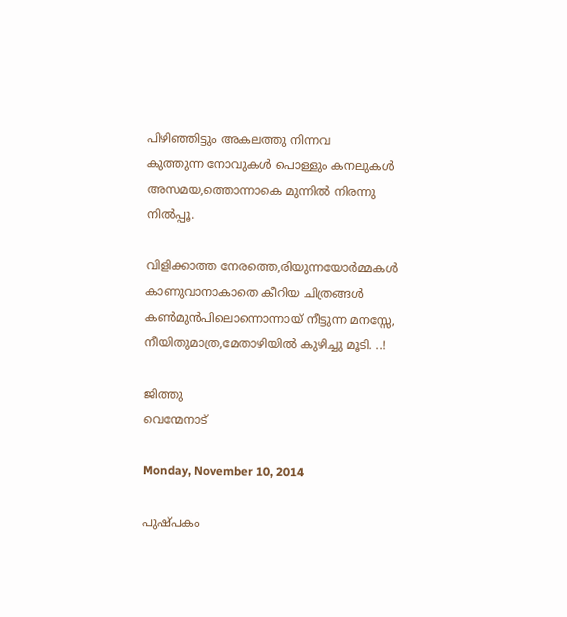പിഴിഞ്ഞിട്ടും അകലത്തു നിന്നവ
കുത്തുന്ന നോവുകള്‍ പൊള്ളും കനലുകള്‍
അസമയ,ത്തൊന്നാകെ മുന്നില്‍ നിരന്നു നിൽപ്പൂ.

വിളിക്കാത്ത നേരത്തെ,രിയുന്നയോർമ്മകൾ
കാണുവാനാകാതെ കീറിയ ചിത്രങ്ങൾ
കൺമുൻപിലൊന്നൊന്നായ് നീട്ടുന്ന മനസ്സേ,
നീയിതുമാത്ര,മേതാഴിയിൽ കുഴിച്ചു മൂടി. ..!

ജിത്തു
വെന്മേനാട്

Monday, November 10, 2014

പുഷ്പകം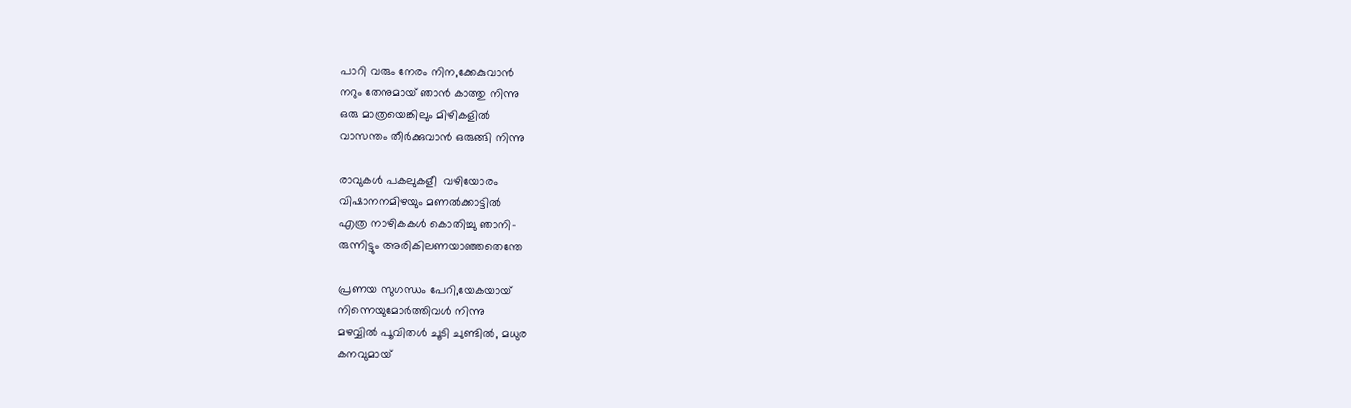പാറി വരും നേരം നിന,ക്കേകുവാന്‍
നറും തേനുമായ്‌ ഞാന്‍ കാത്തു നിന്നു
ഒരു മാത്രയെങ്കിലും മിഴികളില്‍
വാസന്തം തീര്‍ക്കുവാന്‍ ഒരുങ്ങി നിന്നു

രാവുകള്‍ പകലുകളീ  വഴിയോരം
വിഷാനനമിഴയും മണല്‍ക്കാട്ടില്‍
എത്ര നാഴികകള്‍ കൊതിച്ചു ഞാനി-
രുന്നിട്ടും അരികിലണയാഞ്ഞതെന്തേ

പ്രണയ സുഗന്ധം പേറി,യേകയായ്‌
നിന്നെയുമോര്‍ത്തിവള്‍ നിന്നു
മഴവ്വില്‍ പൂവിതള്‍ ചൂടി ചുണ്ടില്‍, മധുര
കനവുമായ്‌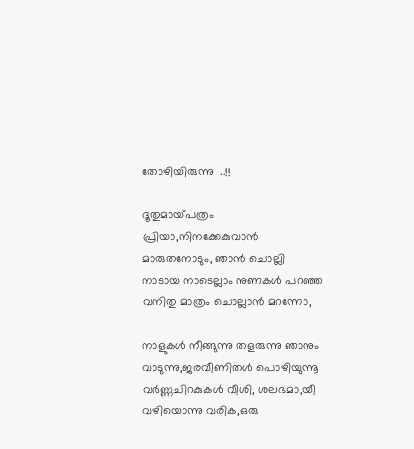തോഴിയിരുന്നു  ..!!

ദൂതുമായ്‌പത്രം പ്രിയാ,നിനക്കേകുവാന്‍
മാരുതനോടും, ഞാന്‍ ചൊല്ലി
നാടായ നാടെല്ലാം നുണകള്‍ പറഞ്ഞ
വനിതു മാത്രം ചൊല്ലാന്‍ മറന്നോ,

നാളുകള്‍ നീങ്ങുന്നു തളരുന്നു ഞാനും
വാടുന്നു,ജരവീണിതള്‍ പൊഴിയുന്നൂ
വര്‍ണ്ണചിറകുകള്‍ വീശി, ശലഭമാ,യീ
വഴിയൊന്നു വരിക,ഒരു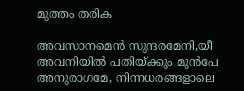മുത്തം തരിക

അവസാനമെന്‍ സുന്ദരമേനി,യീ
അവനിയില്‍ പതിയ്ക്കും മുന്‍പേ
അനുരാഗമേ, നിന്നധരങ്ങളാലെ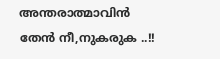അന്തരാത്മാവിന്‍ തേന്‍ നീ,നുകരുക ..!!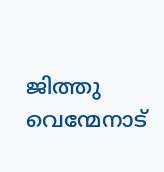ജിത്തു
വെന്മേനാട്